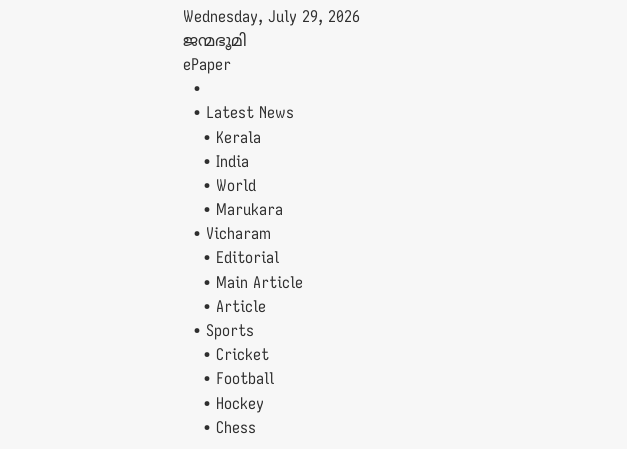Wednesday, July 29, 2026
ജന്മഭൂമി
ePaper
  •
  • Latest News
    • Kerala
    • India
    • World
    • Marukara
  • Vicharam
    • Editorial
    • Main Article
    • Article
  • Sports
    • Cricket
    • Football
    • Hockey
    • Chess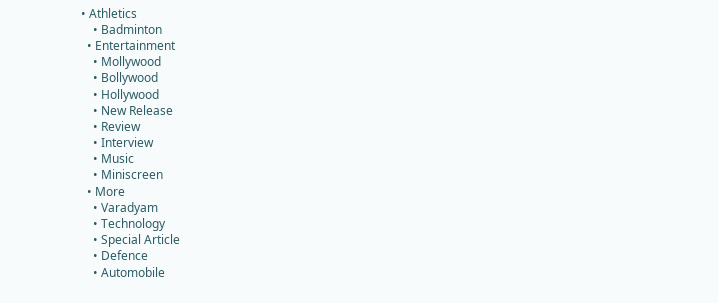• Athletics
    • Badminton
  • Entertainment
    • Mollywood
    • Bollywood
    • Hollywood
    • New Release
    • Review
    • Interview
    • Music
    • Miniscreen
  • More
    • Varadyam
    • Technology
    • Special Article
    • Defence
    • Automobile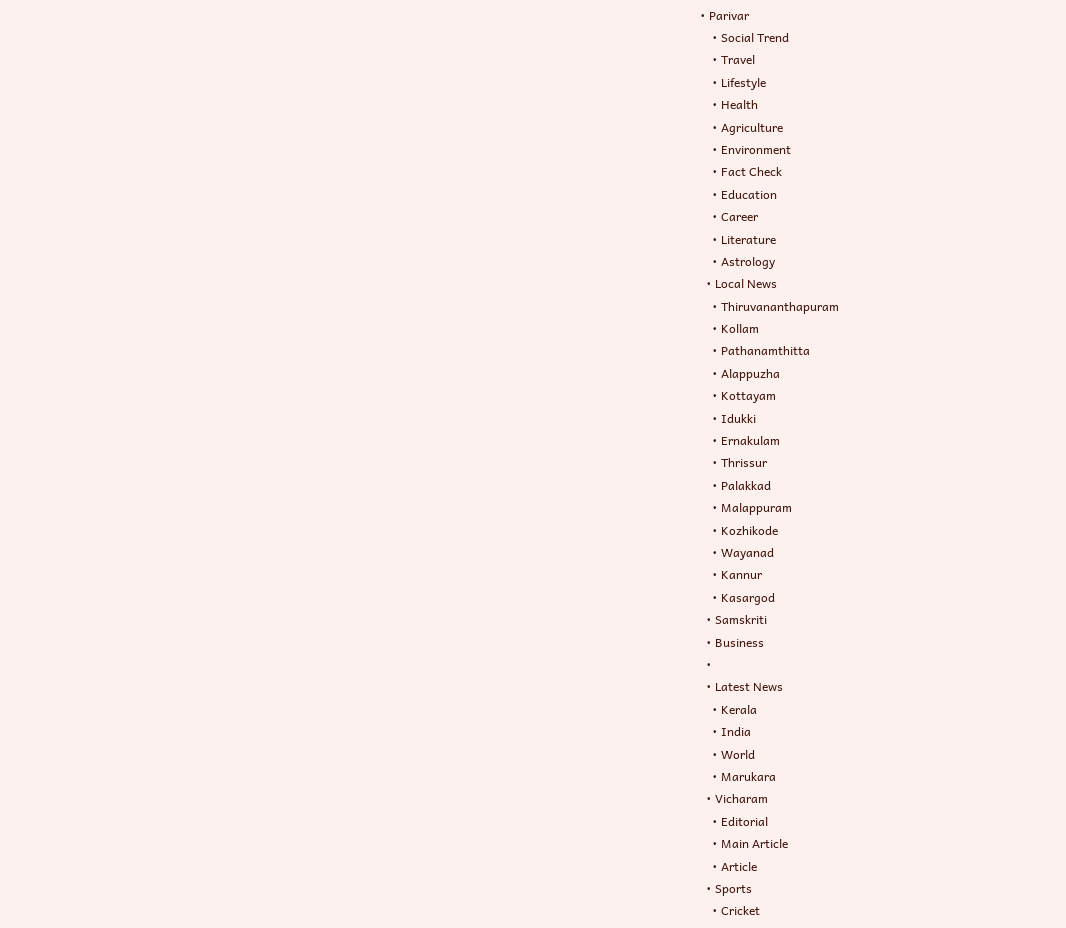• Parivar
    • Social Trend
    • Travel
    • Lifestyle
    • Health
    • Agriculture
    • Environment
    • Fact Check
    • Education
    • Career
    • Literature
    • Astrology
  • Local News
    • Thiruvananthapuram
    • Kollam
    • Pathanamthitta
    • Alappuzha
    • Kottayam
    • Idukki
    • Ernakulam
    • Thrissur
    • Palakkad
    • Malappuram
    • Kozhikode
    • Wayanad
    • Kannur
    • Kasargod
  • Samskriti
  • Business
  •
  • Latest News
    • Kerala
    • India
    • World
    • Marukara
  • Vicharam
    • Editorial
    • Main Article
    • Article
  • Sports
    • Cricket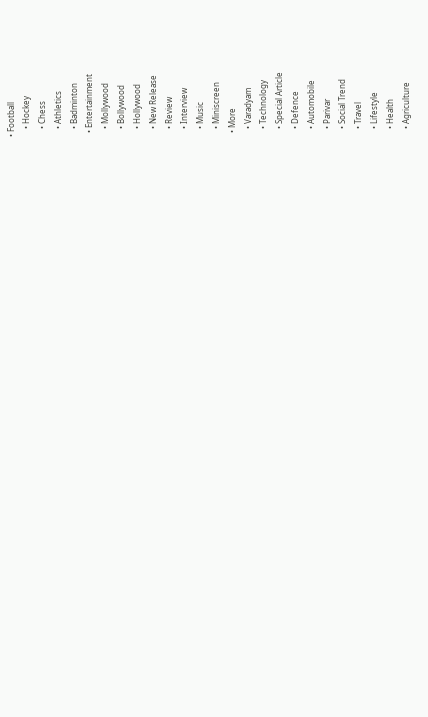• Football
    • Hockey
    • Chess
    • Athletics
    • Badminton
  • Entertainment
    • Mollywood
    • Bollywood
    • Hollywood
    • New Release
    • Review
    • Interview
    • Music
    • Miniscreen
  • More
    • Varadyam
    • Technology
    • Special Article
    • Defence
    • Automobile
    • Parivar
    • Social Trend
    • Travel
    • Lifestyle
    • Health
    • Agriculture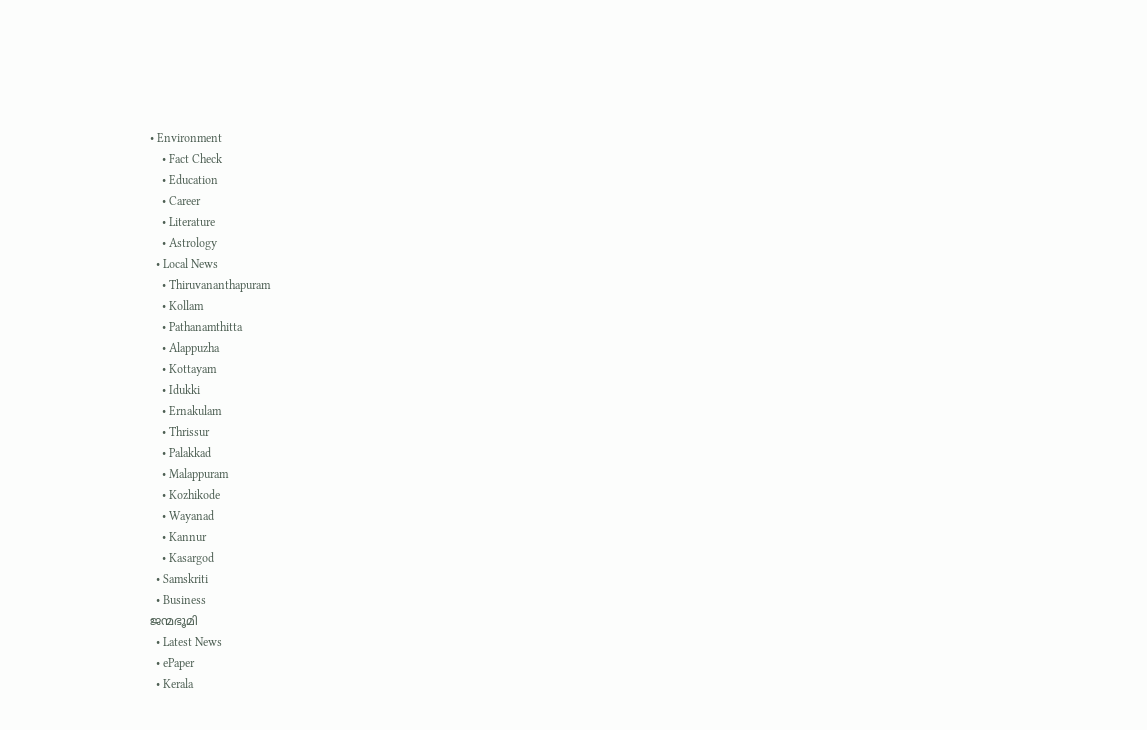• Environment
    • Fact Check
    • Education
    • Career
    • Literature
    • Astrology
  • Local News
    • Thiruvananthapuram
    • Kollam
    • Pathanamthitta
    • Alappuzha
    • Kottayam
    • Idukki
    • Ernakulam
    • Thrissur
    • Palakkad
    • Malappuram
    • Kozhikode
    • Wayanad
    • Kannur
    • Kasargod
  • Samskriti
  • Business
ജന്മഭൂമി
  • Latest News
  • ePaper
  • Kerala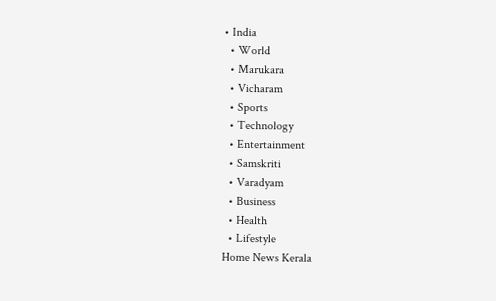• India
  • World
  • Marukara
  • Vicharam
  • Sports
  • Technology
  • Entertainment
  • Samskriti
  • Varadyam
  • Business
  • Health
  • Lifestyle
Home News Kerala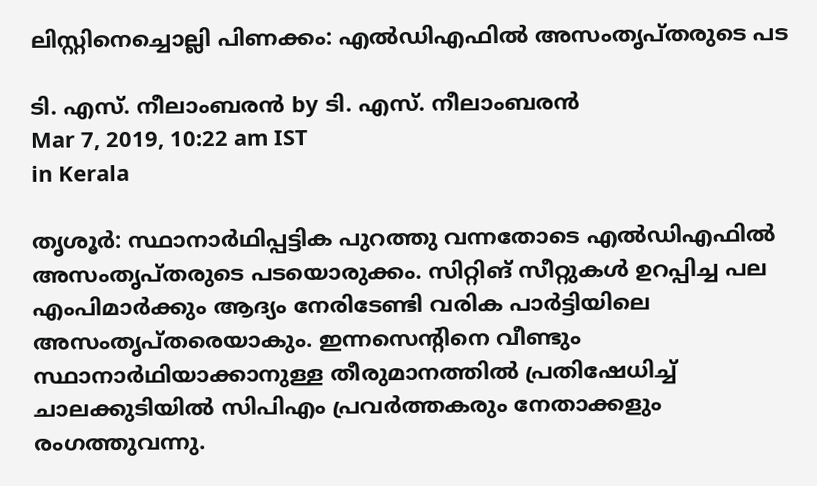ലിസ്റ്റിനെച്ചൊല്ലി പിണക്കം: എല്‍ഡിഎഫില്‍ അസംതൃപ്തരുടെ പട

ടി. എസ്. നീലാംബരന്‍ by ടി. എസ്. നീലാംബരന്‍
Mar 7, 2019, 10:22 am IST
in Kerala

തൃശൂര്‍: സ്ഥാനാര്‍ഥിപ്പട്ടിക പുറത്തു വന്നതോടെ എല്‍ഡിഎഫില്‍ അസംതൃപ്തരുടെ പടയൊരുക്കം. സിറ്റിങ് സീറ്റുകള്‍ ഉറപ്പിച്ച പല എംപിമാര്‍ക്കും ആദ്യം നേരിടേണ്ടി വരിക പാര്‍ട്ടിയിലെ  അസംതൃപ്തരെയാകും. ഇന്നസെന്റിനെ വീണ്ടും സ്ഥാനാര്‍ഥിയാക്കാനുള്ള തീരുമാനത്തില്‍ പ്രതിഷേധിച്ച് ചാലക്കുടിയില്‍ സിപിഎം പ്രവര്‍ത്തകരും നേതാക്കളും രംഗത്തുവന്നു.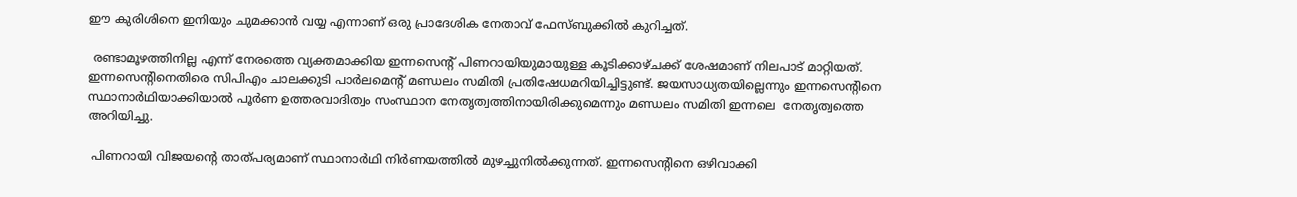ഈ കുരിശിനെ ഇനിയും ചുമക്കാന്‍ വയ്യ എന്നാണ് ഒരു പ്രാദേശിക നേതാവ് ഫേസ്ബുക്കില്‍ കുറിച്ചത്.

 രണ്ടാമൂഴത്തിനില്ല എന്ന് നേരത്തെ വ്യക്തമാക്കിയ ഇന്നസെന്റ് പിണറായിയുമായുള്ള കൂടിക്കാഴ്ചക്ക് ശേഷമാണ് നിലപാട് മാറ്റിയത്. ഇന്നസെന്റിനെതിരെ സിപിഎം ചാലക്കുടി പാര്‍ലമെന്റ് മണ്ഡലം സമിതി പ്രതിഷേധമറിയിച്ചിട്ടുണ്ട്. ജയസാധ്യതയില്ലെന്നും ഇന്നസെന്റിനെ സ്ഥാനാര്‍ഥിയാക്കിയാല്‍ പൂര്‍ണ ഉത്തരവാദിത്വം സംസ്ഥാന നേതൃത്വത്തിനായിരിക്കുമെന്നും മണ്ഡലം സമിതി ഇന്നലെ  നേതൃത്വത്തെ അറിയിച്ചു.

 പിണറായി വിജയന്റെ താത്പര്യമാണ് സ്ഥാനാര്‍ഥി നിര്‍ണയത്തില്‍ മുഴച്ചുനില്‍ക്കുന്നത്. ഇന്നസെന്റിനെ ഒഴിവാക്കി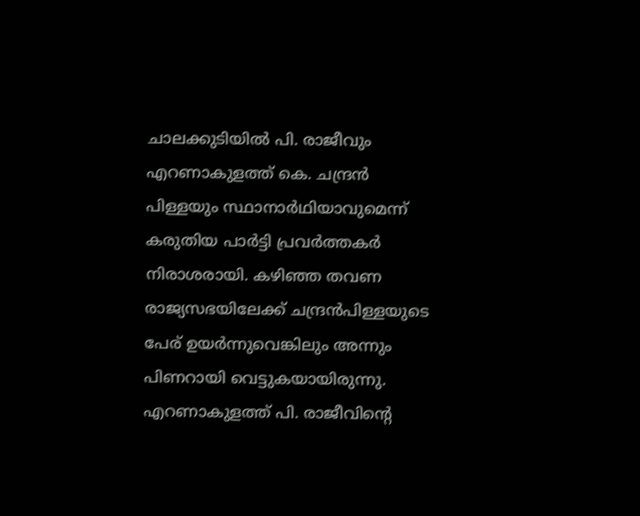ചാലക്കുടിയില്‍ പി. രാജീവും എറണാകുളത്ത് കെ. ചന്ദ്രന്‍ പിള്ളയും സ്ഥാനാര്‍ഥിയാവുമെന്ന് കരുതിയ പാര്‍ട്ടി പ്രവര്‍ത്തകര്‍ നിരാശരായി. കഴിഞ്ഞ തവണ രാജ്യസഭയിലേക്ക് ചന്ദ്രന്‍പിള്ളയുടെ പേര് ഉയര്‍ന്നുവെങ്കിലും അന്നും പിണറായി വെട്ടുകയായിരുന്നു. എറണാകുളത്ത് പി. രാജീവിന്റെ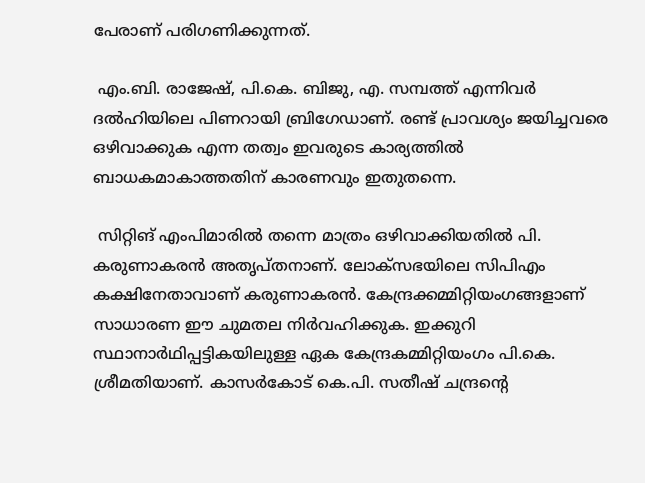പേരാണ് പരിഗണിക്കുന്നത്.

 എം.ബി. രാജേഷ്, പി.കെ. ബിജു, എ. സമ്പത്ത് എന്നിവര്‍ ദല്‍ഹിയിലെ പിണറായി ബ്രിഗേഡാണ്. രണ്ട് പ്രാവശ്യം ജയിച്ചവരെ ഒഴിവാക്കുക എന്ന തത്വം ഇവരുടെ കാര്യത്തില്‍ ബാധകമാകാത്തതിന് കാരണവും ഇതുതന്നെ.

 സിറ്റിങ് എംപിമാരില്‍ തന്നെ മാത്രം ഒഴിവാക്കിയതില്‍ പി. കരുണാകരന്‍ അതൃപ്തനാണ്. ലോക്‌സഭയിലെ സിപിഎം കക്ഷിനേതാവാണ് കരുണാകരന്‍. കേന്ദ്രക്കമ്മിറ്റിയംഗങ്ങളാണ് സാധാരണ ഈ ചുമതല നിര്‍വഹിക്കുക. ഇക്കുറി സ്ഥാനാര്‍ഥിപ്പട്ടികയിലുള്ള ഏക കേന്ദ്രകമ്മിറ്റിയംഗം പി.കെ. ശ്രീമതിയാണ്. കാസര്‍കോട് കെ.പി. സതീഷ് ചന്ദ്രന്റെ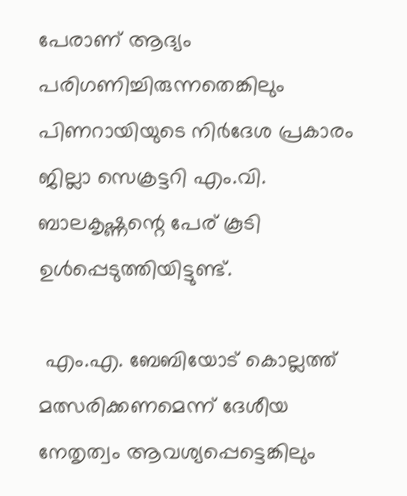പേരാണ് ആദ്യം പരിഗണിച്ചിരുന്നതെങ്കിലും പിണറായിയുടെ നിര്‍ദേശ പ്രകാരം ജില്ലാ സെക്രട്ടറി എം.വി. ബാലകൃഷ്ണന്റെ പേര് കൂടി ഉള്‍പ്പെടുത്തിയിട്ടുണ്ട്.

 എം.എ. ബേബിയോട് കൊല്ലത്ത് മത്സരിക്കണമെന്ന് ദേശീയ നേതൃത്വം ആവശ്യപ്പെട്ടെങ്കിലും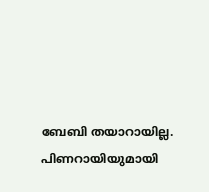ബേബി തയാറായില്ല. പിണറായിയുമായി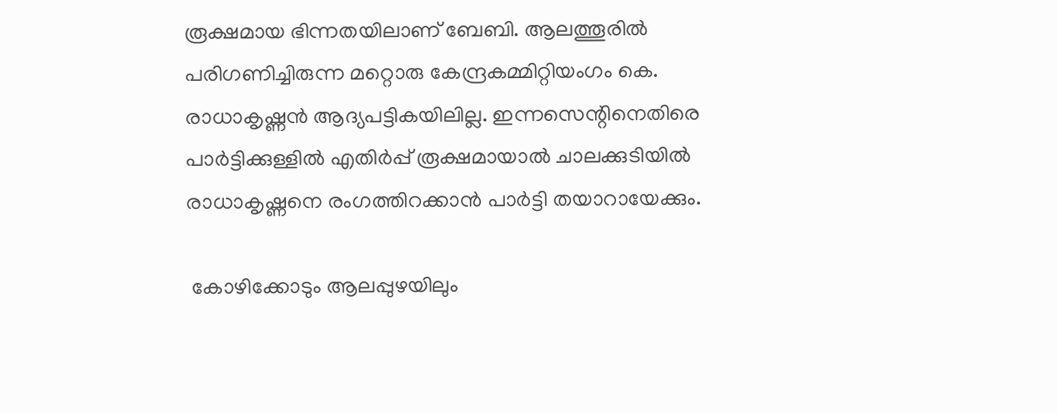രൂക്ഷമായ ഭിന്നതയിലാണ് ബേബി. ആലത്തൂരില്‍ പരിഗണിച്ചിരുന്ന മറ്റൊരു കേന്ദ്രകമ്മിറ്റിയംഗം കെ. രാധാകൃഷ്ണന്‍ ആദ്യപട്ടികയിലില്ല. ഇന്നസെന്റിനെതിരെ പാര്‍ട്ടിക്കുള്ളില്‍ എതിര്‍പ്പ് രൂക്ഷമായാല്‍ ചാലക്കുടിയില്‍ രാധാകൃഷ്ണനെ രംഗത്തിറക്കാന്‍ പാര്‍ട്ടി തയാറായേക്കും.

 കോഴിക്കോടും ആലപ്പുഴയിലും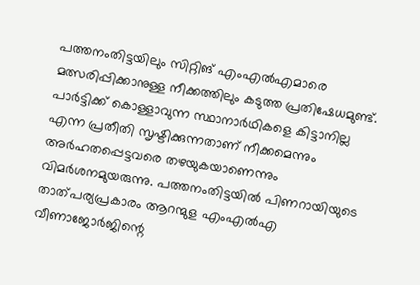പത്തനംതിട്ടയിലും സിറ്റിങ് എംഎല്‍എമാരെ മത്സരിപ്പിക്കാനുള്ള നീക്കത്തിലും കടുത്ത പ്രതിഷേധമുണ്ട്. പാര്‍ട്ടിക്ക് കൊള്ളാവുന്ന സ്ഥാനാര്‍ഥികളെ കിട്ടാനില്ല എന്ന പ്രതീതി സൃഷ്ടിക്കുന്നതാണ് നീക്കമെന്നും അര്‍ഹതപ്പെട്ടവരെ തഴയുകയാണെന്നും വിമര്‍ശനമുയരുന്നു. പത്തനംതിട്ടയില്‍ പിണറായിയുടെ താത്പര്യപ്രകാരം ആറന്മുള എംഎല്‍എ വീണാജോര്‍ജിന്റെ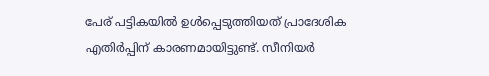പേര് പട്ടികയില്‍ ഉള്‍പ്പെടുത്തിയത് പ്രാദേശിക എതിര്‍പ്പിന് കാരണമായിട്ടുണ്ട്. സീനിയര്‍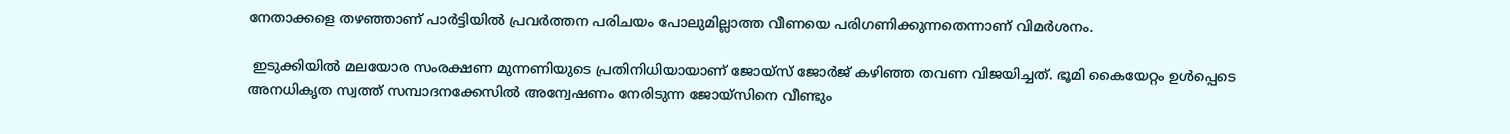നേതാക്കളെ തഴഞ്ഞാണ് പാര്‍ട്ടിയില്‍ പ്രവര്‍ത്തന പരിചയം പോലുമില്ലാത്ത വീണയെ പരിഗണിക്കുന്നതെന്നാണ് വിമര്‍ശനം.

 ഇടുക്കിയില്‍ മലയോര സംരക്ഷണ മുന്നണിയുടെ പ്രതിനിധിയായാണ് ജോയ്‌സ് ജോര്‍ജ് കഴിഞ്ഞ തവണ വിജയിച്ചത്. ഭൂമി കൈയേറ്റം ഉള്‍പ്പെടെ അനധികൃത സ്വത്ത് സമ്പാദനക്കേസില്‍ അന്വേഷണം നേരിടുന്ന ജോയ്‌സിനെ വീണ്ടും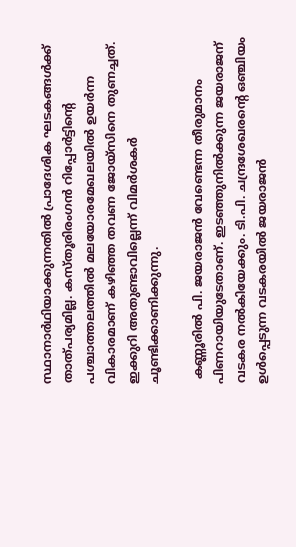സ്ഥാനാര്‍ഥിയാക്കുന്നതില്‍ പ്രാദേശിക ഘടകങ്ങള്‍ക്ക് താത്പര്യമില്ല. കസ്തൂരിരംഗന്‍ റിപ്പോര്‍ട്ടിന്റെ പശ്ചാത്തലത്തില്‍ മലയോരമേഖലയില്‍ ഉയര്‍ന്ന വികാരമാണ് കഴിഞ്ഞ തവണ ജോയ്‌സിനെ തുണച്ചത്. ഇക്കുറി അതുണ്ടാവില്ലെന്ന് വിമര്‍ശകര്‍ ചൂണ്ടിക്കാണിക്കുന്നു.

 കണ്ണൂരില്‍ പി. ജയരാജന്‍ വേണ്ടെന്ന തീരുമാനം പിണറായിയുടേതാണ്. ഇടഞ്ഞുനില്‍ക്കുന്ന ജയരാജന് വടകര നല്‍കിയേക്കും. ടി.പി. ചന്ദ്രശേഖരന്റെ ഒഞ്ചിയം ഉള്‍പ്പെടുന്ന വടകരയില്‍ ജയരാജന്‍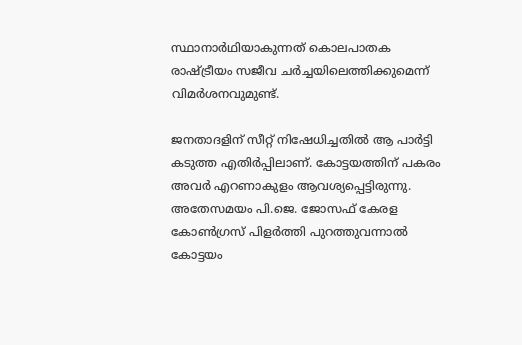സ്ഥാനാര്‍ഥിയാകുന്നത് കൊലപാതക രാഷ്‌ട്രീയം സജീവ ചര്‍ച്ചയിലെത്തിക്കുമെന്ന് വിമര്‍ശനവുമുണ്ട്.

ജനതാദളിന് സീറ്റ് നിഷേധിച്ചതില്‍ ആ പാര്‍ട്ടി കടുത്ത എതിര്‍പ്പിലാണ്. കോട്ടയത്തിന് പകരം അവര്‍ എറണാകുളം ആവശ്യപ്പെട്ടിരുന്നു. അതേസമയം പി.ജെ. ജോസഫ് കേരള കോണ്‍ഗ്രസ് പിളര്‍ത്തി പുറത്തുവന്നാല്‍ കോട്ടയം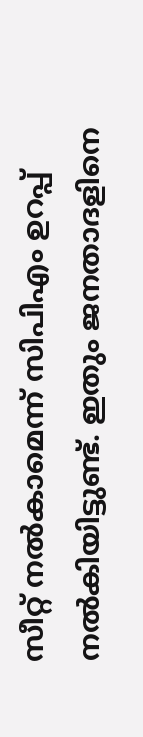സീറ്റ് നല്‍കാമെന്ന് സിപിഎം ഉറപ്പ് നല്‍കിയിട്ടുണ്ട്. ഇതും ജനതാദളിനെ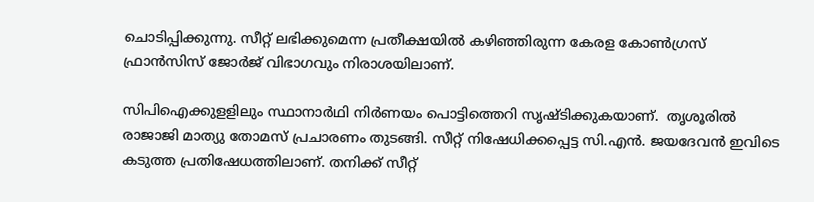ചൊടിപ്പിക്കുന്നു. സീറ്റ് ലഭിക്കുമെന്ന പ്രതീക്ഷയില്‍ കഴിഞ്ഞിരുന്ന കേരള കോണ്‍ഗ്രസ് ഫ്രാന്‍സിസ് ജോര്‍ജ് വിഭാഗവും നിരാശയിലാണ്.

സിപിഐക്കുളളിലും സ്ഥാനാര്‍ഥി നിര്‍ണയം പൊട്ടിത്തെറി സൃഷ്ടിക്കുകയാണ്.  തൃശൂരില്‍ രാജാജി മാത്യു തോമസ് പ്രചാരണം തുടങ്ങി. സീറ്റ് നിഷേധിക്കപ്പെട്ട സി.എന്‍. ജയദേവന്‍ ഇവിടെ കടുത്ത പ്രതിഷേധത്തിലാണ്. തനിക്ക് സീറ്റ്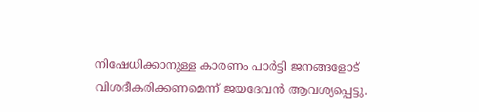നിഷേധിക്കാനുള്ള കാരണം പാര്‍ട്ടി ജനങ്ങളോട് വിശദീകരിക്കണമെന്ന് ജയദേവന്‍ ആവശ്യപ്പെട്ടു.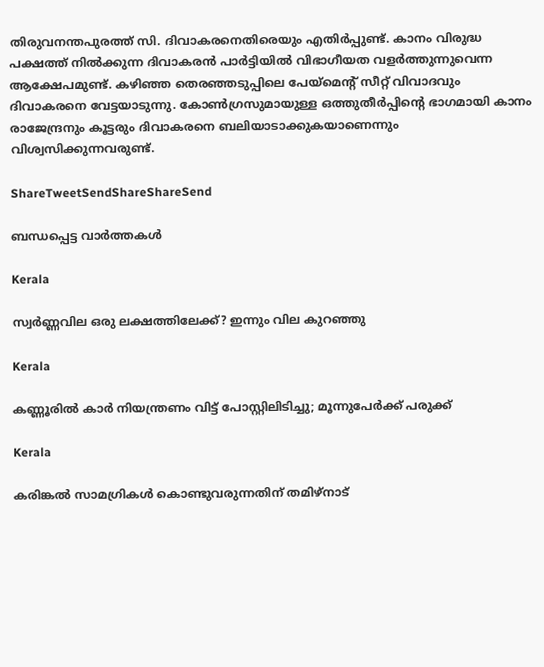തിരുവനന്തപുരത്ത് സി. ദിവാകരനെതിരെയും എതിര്‍പ്പുണ്ട്. കാനം വിരുദ്ധ പക്ഷത്ത് നില്‍ക്കുന്ന ദിവാകരന്‍ പാര്‍ട്ടിയില്‍ വിഭാഗീയത വളര്‍ത്തുന്നുവെന്ന ആക്ഷേപമുണ്ട്. കഴിഞ്ഞ തെരഞ്ഞടുപ്പിലെ പേയ്‌മെന്റ് സീറ്റ് വിവാദവും ദിവാകരനെ വേട്ടയാടുന്നു. കോണ്‍ഗ്രസുമായുള്ള ഒത്തുതീര്‍പ്പിന്റെ ഭാഗമായി കാനം രാജേന്ദ്രനും കൂട്ടരും ദിവാകരനെ ബലിയാടാക്കുകയാണെന്നും വിശ്വസിക്കുന്നവരുണ്ട്.

ShareTweetSendShareShareSend

ബന്ധപ്പെട്ട വാര്‍ത്തകള്‍

Kerala

സ്വർണ്ണവില ഒരു ലക്ഷത്തിലേക്ക്? ഇന്നും വില കുറഞ്ഞു

Kerala

കണ്ണൂരില്‍ കാര്‍ നിയന്ത്രണം വിട്ട് പോസ്റ്റിലിടിച്ചു; മൂന്നുപേര്‍ക്ക് പരുക്ക്

Kerala

കരിങ്കല്‍ സാമഗ്രികള്‍ കൊണ്ടുവരുന്നതിന് തമിഴ്‌നാട്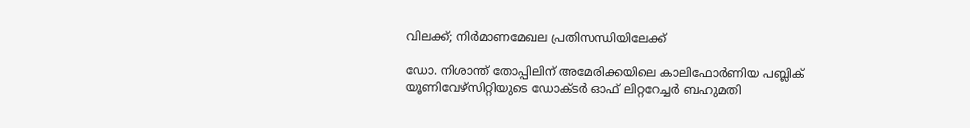വിലക്ക്; നിര്‍മാണമേഖല പ്രതിസന്ധിയിലേക്ക്

ഡോ. നിശാന്ത് തോപ്പിലിന് അമേരിക്കയിലെ കാലിഫോര്‍ണിയ പബ്ലിക് യൂണിവേഴ്‌സിറ്റിയുടെ ഡോക്ടര്‍ ഓഫ് ലിറ്ററേച്ചര്‍ ബഹുമതി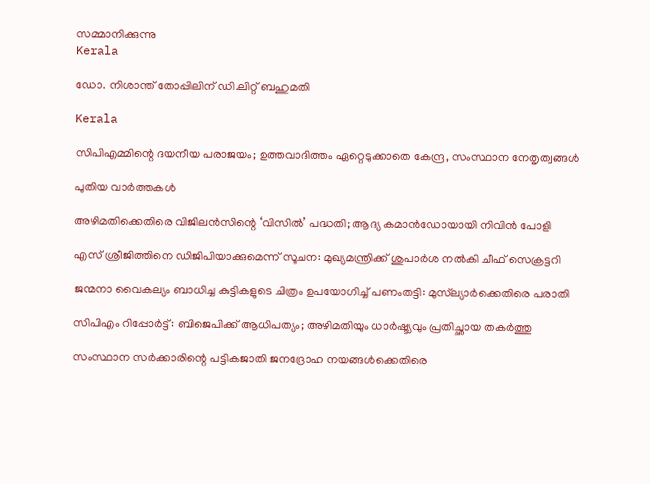സമ്മാനിക്കുന്നു
Kerala

ഡോ. നിശാന്ത് തോപ്പിലിന് ഡി.ലിറ്റ് ബഹുമതി

Kerala

സിപിഎമ്മിന്റെ ദയനീയ പരാജയം; ഉത്തവാദിത്തം ഏറ്റെടുക്കാതെ കേന്ദ്ര, സംസ്ഥാന നേതൃത്വങ്ങള്‍

പുതിയ വാര്‍ത്തകള്‍

അഴിമതിക്കെതിരെ വിജിലൻസിന്റെ ‘വിസില്‍’ പദ്ധതി; ആദ്യ കമാൻഡോയായി നിവിൻ പോളി

എസ് ശ്രീജിത്തിനെ ഡിജിപിയാക്കുമെന്ന് സൂചന: മുഖ്യമന്ത്രിക്ക് ശുപാർശ നൽകി ചീഫ് സെക്രട്ടറി

ജന്മനാ വൈകല്യം ബാധിച്ച കുട്ടികളുടെ ചിത്രം ഉപയോഗിച്ച് പണംതട്ടി: മുസ്‌ല്യാർക്കെതിരെ പരാതി

സിപിഎം റിപ്പോര്‍ട്ട്: ബിജെപിക്ക് ആധിപത്യം; അഴിമതിയും ധാര്‍ഷ്ട്യവും പ്രതിച്ഛായ തകര്‍ത്തു

സംസ്ഥാന സര്‍ക്കാരിന്റെ പട്ടികജാതി ജനദ്രോഹ നയങ്ങള്‍ക്കെതിരെ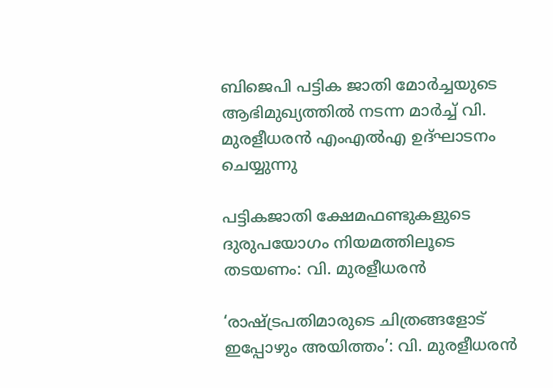ബിജെപി പട്ടിക ജാതി മോര്‍ച്ചയുടെ ആഭിമുഖ്യത്തില്‍ നടന്ന മാര്‍ച്ച് വി. മുരളീധരന്‍ എംഎല്‍എ ഉദ്ഘാടനം ചെയ്യുന്നു

പട്ടികജാതി ക്ഷേമഫണ്ടുകളുടെ ദുരുപയോഗം നിയമത്തിലൂടെ തടയണം: വി. മുരളീധരന്‍

‘രാഷ്‌ട്രപതിമാരുടെ ചിത്രങ്ങളോട് ഇപ്പോഴും അയിത്തം’: വി. മുരളീധരന്‍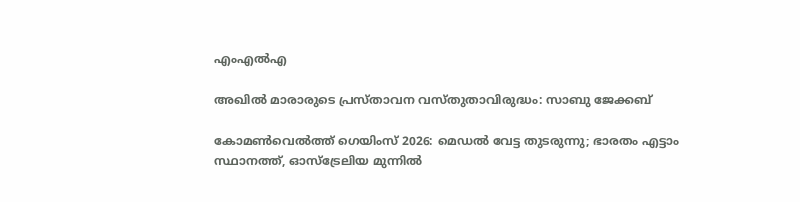എംഎല്‍എ

അഖില്‍ മാരാരുടെ പ്രസ്താവന വസ്തുതാവിരുദ്ധം: സാബു ജേക്കബ്

കോമണ്‍വെല്‍ത്ത് ഗെയിംസ് 2026: മെഡല്‍ വേട്ട തുടരുന്നു; ഭാരതം എട്ടാം സ്ഥാനത്ത്, ഓസ്ട്രേലിയ മുന്നില്‍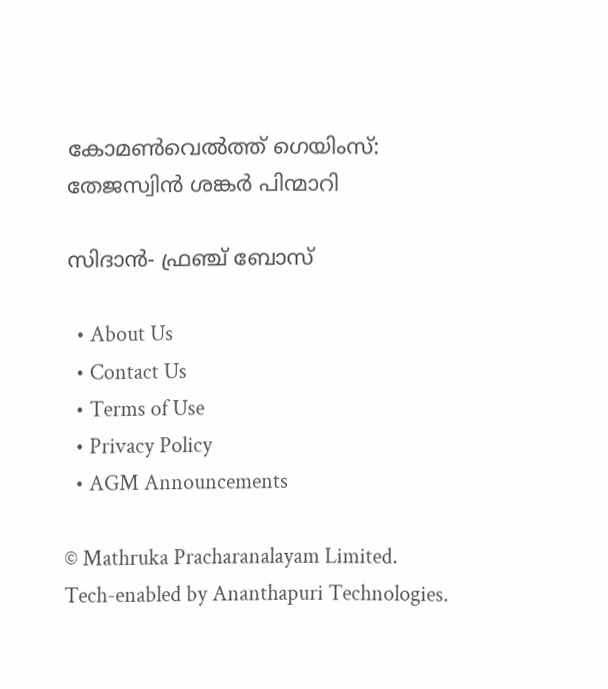കോമണ്‍വെല്‍ത്ത് ഗെയിംസ്: തേജസ്വിന്‍ ശങ്കര്‍ പിന്മാറി

സിദാന്‍- ഫ്രഞ്ച് ബോസ്

  • About Us
  • Contact Us
  • Terms of Use
  • Privacy Policy
  • AGM Announcements

© Mathruka Pracharanalayam Limited.
Tech-enabled by Ananthapuri Technologies.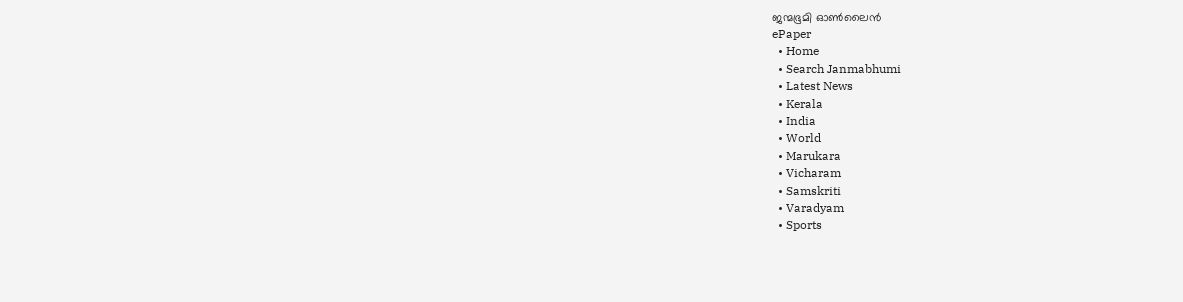ജന്മഭൂമി ഓണ്‍ലൈന്‍
ePaper
  • Home
  • Search Janmabhumi
  • Latest News
  • Kerala
  • India
  • World
  • Marukara
  • Vicharam
  • Samskriti
  • Varadyam
  • Sports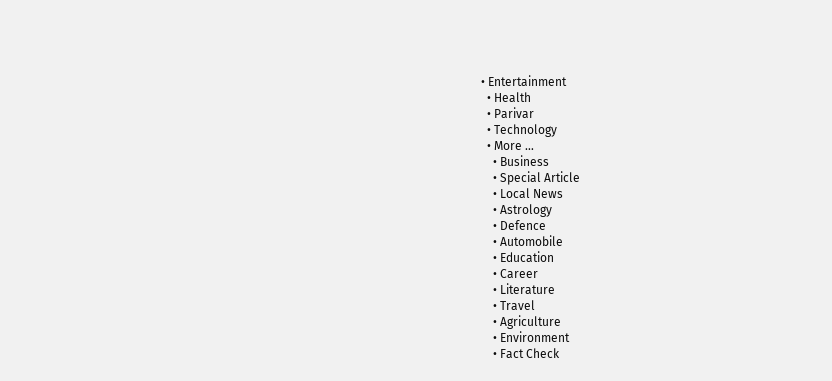• Entertainment
  • Health
  • Parivar
  • Technology
  • More …
    • Business
    • Special Article
    • Local News
    • Astrology
    • Defence
    • Automobile
    • Education
    • Career
    • Literature
    • Travel
    • Agriculture
    • Environment
    • Fact Check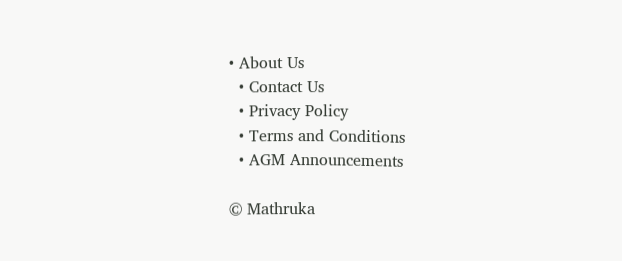• About Us
  • Contact Us
  • Privacy Policy
  • Terms and Conditions
  • AGM Announcements

© Mathruka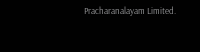Pracharanalayam Limited.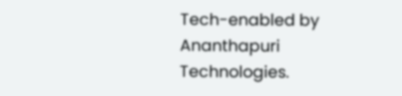Tech-enabled by Ananthapuri Technologies.